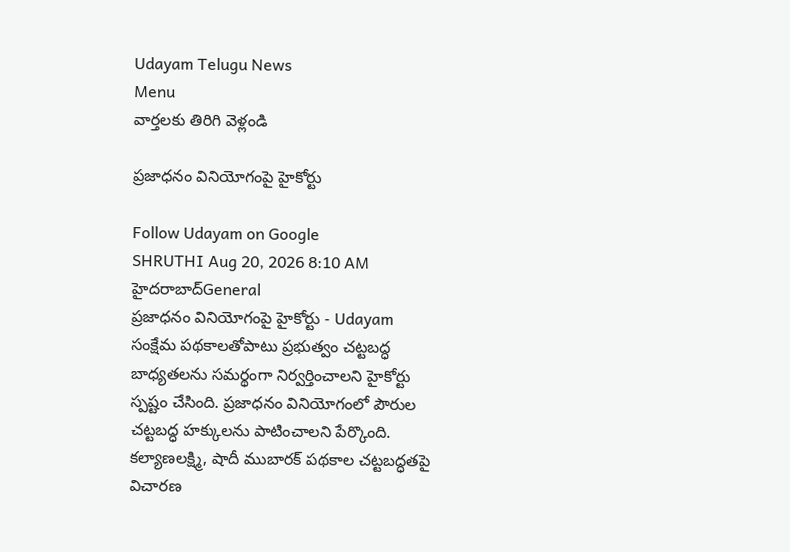Udayam Telugu News
Menu
వార్తలకు తిరిగి వెళ్లండి

ప్రజాధనం వినియోగంపై హైకోర్టు

Follow Udayam on Google
SHRUTHI Aug 20, 2026 8:10 AM హైదరాబాద్General
ప్రజాధనం వినియోగంపై హైకోర్టు - Udayam
సంక్షేమ పథకాలతోపాటు ప్రభుత్వం చట్టబద్ధ బాధ్యతలను సమర్థంగా నిర్వర్తించాలని హైకోర్టు స్పష్టం చేసింది. ప్రజాధనం వినియోగంలో పౌరుల చట్టబద్ధ హక్కులను పాటించాలని పేర్కొంది. కల్యాణలక్ష్మి, షాదీ ముబారక్‌ పథకాల చట్టబద్ధతపై విచారణ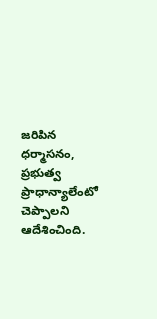జరిపిన ధర్మాసనం, ప్రభుత్వ ప్రాధాన్యాలేంటో చెప్పాలని ఆదేశించింది.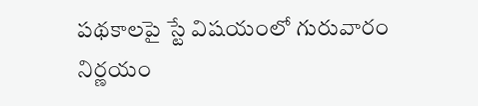పథకాలపై స్టే విషయంలో గురువారం నిర్ణయం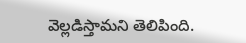వెల్లడిస్తామని తెలిపింది.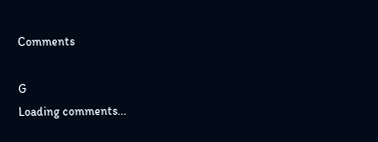Comments

G
Loading comments...